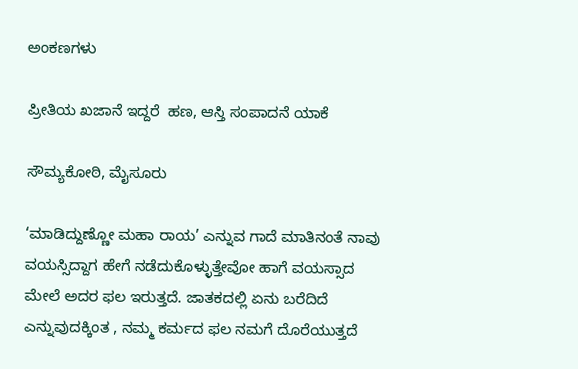ಅಂಕಣಗಳು

ಪ್ರೀತಿಯ ಖಜಾನೆ ಇದ್ದರೆ  ಹಣ, ಆಸ್ತಿ ಸಂಪಾದನೆ ಯಾಕೆ

ಸೌಮ್ಯಕೋಠಿ, ಮೈಸೂರು

‘ಮಾಡಿದ್ದುಣ್ಣೋ ಮಹಾ ರಾಯ’ ಎನ್ನುವ ಗಾದೆ ಮಾತಿನಂತೆ ನಾವು ವಯಸ್ಸಿದ್ದಾಗ ಹೇಗೆ ನಡೆದುಕೊಳ್ಳುತ್ತೇವೋ ಹಾಗೆ ವಯಸ್ಸಾದ ಮೇಲೆ ಅದರ ಫಲ ಇರುತ್ತದೆ. ಜಾತಕದಲ್ಲಿ ಏನು ಬರೆದಿದೆ ಎನ್ನುವುದಕ್ಕಿಂತ , ನಮ್ಮ ಕರ್ಮದ ಫಲ ನಮಗೆ ದೊರೆಯುತ್ತದೆ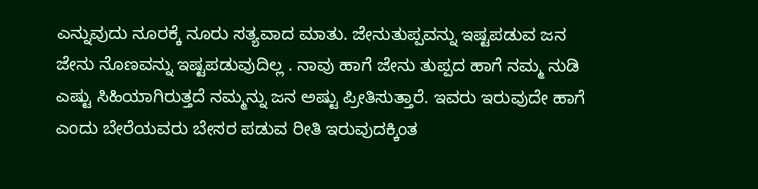ಎನ್ನುವುದು ನೂರಕ್ಕೆ ನೂರು ಸತ್ಯವಾದ ಮಾತು. ಜೇನುತುಪ್ಪವನ್ನು ಇಷ್ಟಪಡುವ ಜನ ಜೇನು ನೊಣವನ್ನು ಇಷ್ಟಪಡುವುದಿಲ್ಲ . ನಾವು ಹಾಗೆ ಜೇನು ತುಪ್ಪದ ಹಾಗೆ ನಮ್ಮ ನುಡಿ ಎಷ್ಟು ಸಿಹಿಯಾಗಿರುತ್ತದೆ ನಮ್ಮನ್ನು ಜನ ಅಷ್ಟು ಪ್ರೀತಿಸುತ್ತಾರೆ. ಇವರು ಇರುವುದೇ ಹಾಗೆ ಎಂದು ಬೇರೆಯವರು ಬೇಸರ ಪಡುವ ರೀತಿ ಇರುವುದಕ್ಕಿಂತ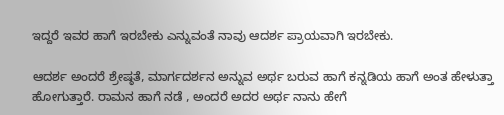ಇದ್ದರೆ ಇವರ ಹಾಗೆ ಇರಬೇಕು ಎನ್ನುವಂತೆ ನಾವು ಆದರ್ಶ ಪ್ರಾಯವಾಗಿ ಇರಬೇಕು.

ಆದರ್ಶ ಅಂದರೆ ಶ್ರೇಷ್ಠತೆ, ಮಾರ್ಗದರ್ಶನ ಅನ್ನುವ ಅರ್ಥ ಬರುವ ಹಾಗೆ ಕನ್ನಡಿಯ ಹಾಗೆ ಅಂತ ಹೇಳುತ್ತಾ ಹೋಗುತ್ತಾರೆ. ರಾಮನ ಹಾಗೆ ನಡೆ , ಅಂದರೆ ಅದರ ಅರ್ಥ ನಾನು ಹೇಗೆ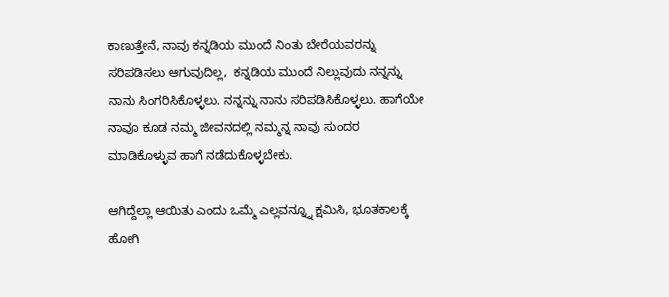ಕಾಣುತ್ತೇನೆ, ನಾವು ಕನ್ನಡಿಯ ಮುಂದೆ ನಿಂತು ಬೇರೆಯವರನ್ನು ಸರಿಪಡಿಸಲು ಆಗುವುದಿಲ್ಲ,  ಕನ್ನಡಿಯ ಮುಂದೆ ನಿಲ್ಲುವುದು ನನ್ನನ್ನು ನಾನು ಸಿಂಗರಿಸಿಕೊಳ್ಳಲು. ನನ್ನನ್ನು ನಾನು ಸರಿಪಡಿಸಿಕೊಳ್ಳಲು. ಹಾಗೆಯೇ ನಾವೂ ಕೂಡ ನಮ್ಮ ಜೀವನದಲ್ಲಿ ನಮ್ಮನ್ನ ನಾವು ಸುಂದರ ಮಾಡಿಕೊಳ್ಳುವ ಹಾಗೆ ನಡೆದುಕೊಳ್ಳಬೇಕು.

ಆಗಿದ್ದೆಲ್ಲಾ ಆಯಿತು ಎಂದು ಒಮ್ಮೆ ಎಲ್ಲವನ್ನ್ನೂ ಕ್ಷಮಿಸಿ, ಭೂತಕಾಲಕ್ಕೆ ಹೋಗಿ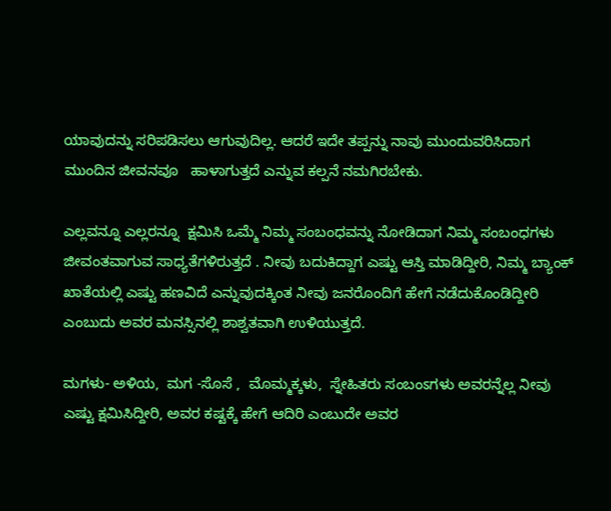ಯಾವುದನ್ನು ಸರಿಪಡಿಸಲು ಆಗುವುದಿಲ್ಲ. ಆದರೆ ಇದೇ ತಪ್ಪನ್ನು ನಾವು ಮುಂದುವರಿಸಿದಾಗ ಮುಂದಿನ ಜೀವನವೂ   ಹಾಳಾಗುತ್ತದೆ ಎನ್ನುವ ಕಲ್ಪನೆ ನಮಗಿರಬೇಕು.

ಎಲ್ಲವನ್ನೂ ಎಲ್ಲರನ್ನೂ  ಕ್ಷಮಿಸಿ ಒಮ್ಮೆ ನಿಮ್ಮ ಸಂಬಂಧವನ್ನು ನೋಡಿದಾಗ ನಿಮ್ಮ ಸಂಬಂಧಗಳು ಜೀವಂತವಾಗುವ ಸಾಧ್ಯತೆಗಳಿರುತ್ತದೆ . ನೀವು ಬದುಕಿದ್ದಾಗ ಎಷ್ಟು ಆಸ್ತಿ ಮಾಡಿದ್ದೀರಿ, ನಿಮ್ಮ ಬ್ಯಾಂಕ್ ಖಾತೆಯಲ್ಲಿ ಎಷ್ಟು ಹಣವಿದೆ ಎನ್ನುವುದಕ್ಕಿಂತ ನೀವು ಜನರೊಂದಿಗೆ ಹೇಗೆ ನಡೆದುಕೊಂಡಿದ್ದೀರಿ ಎಂಬುದು ಅವರ ಮನಸ್ಸಿನಲ್ಲಿ ಶಾಶ್ವತವಾಗಿ ಉಳಿಯುತ್ತದೆ.

ಮಗಳು- ಅಳಿಯ,  ಮಗ -ಸೊಸೆ ,  ಮೊಮ್ಮಕ್ಕಳು,  ಸ್ನೇಹಿತರು ಸಂಬಂಽಗಳು ಅವರನ್ನೆಲ್ಲ ನೀವು ಎಷ್ಟು ಕ್ಷಮಿಸಿದ್ದೀರಿ, ಅವರ ಕಷ್ಟಕ್ಕೆ ಹೇಗೆ ಆದಿರಿ ಎಂಬುದೇ ಅವರ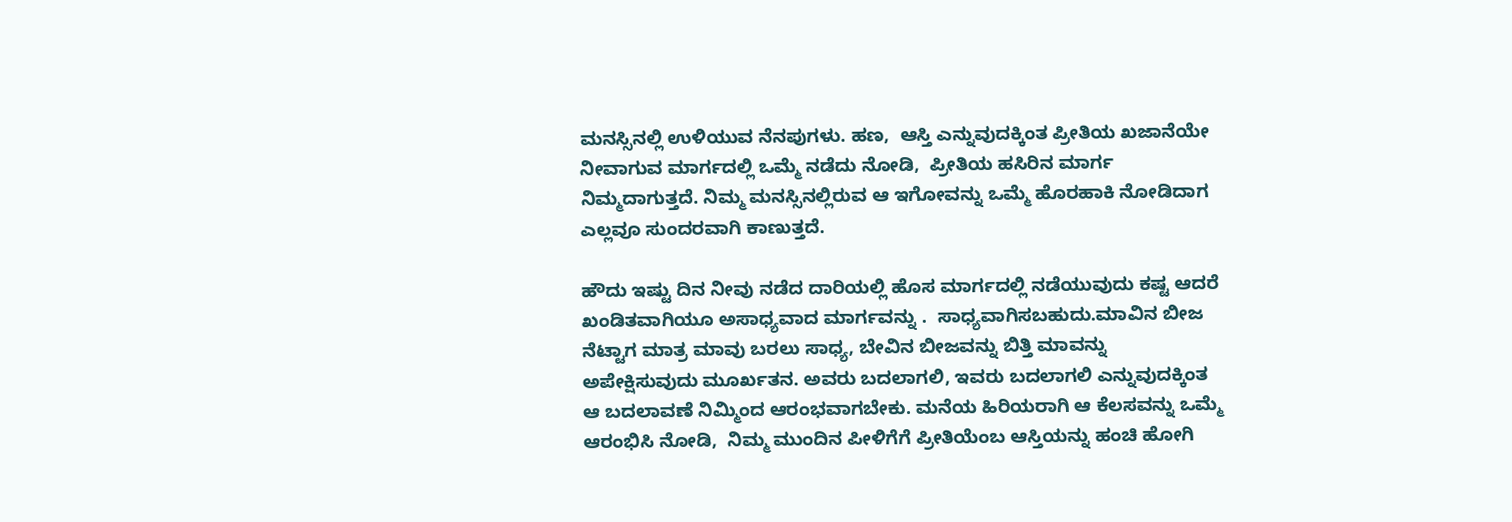ಮನಸ್ಸಿನಲ್ಲಿ ಉಳಿಯುವ ನೆನಪುಗಳು. ಹಣ,  ಆಸ್ತಿ ಎನ್ನುವುದಕ್ಕಿಂತ ಪ್ರೀತಿಯ ಖಜಾನೆಯೇ ನೀವಾಗುವ ಮಾರ್ಗದಲ್ಲಿ ಒಮ್ಮೆ ನಡೆದು ನೋಡಿ,  ಪ್ರೀತಿಯ ಹಸಿರಿನ ಮಾರ್ಗ ನಿಮ್ಮದಾಗುತ್ತದೆ. ನಿಮ್ಮ ಮನಸ್ಸಿನಲ್ಲಿರುವ ಆ ಇಗೋವನ್ನು ಒಮ್ಮೆ ಹೊರಹಾಕಿ ನೋಡಿದಾಗ ಎಲ್ಲವೂ ಸುಂದರವಾಗಿ ಕಾಣುತ್ತದೆ.

ಹೌದು ಇಷ್ಟು ದಿನ ನೀವು ನಡೆದ ದಾರಿಯಲ್ಲಿ ಹೊಸ ಮಾರ್ಗದಲ್ಲಿ ನಡೆಯುವುದು ಕಷ್ಟ ಆದರೆ ಖಂಡಿತವಾಗಿಯೂ ಅಸಾಧ್ಯವಾದ ಮಾರ್ಗವನ್ನು .  ಸಾಧ್ಯವಾಗಿಸಬಹುದು.ಮಾವಿನ ಬೀಜ ನೆಟ್ಟಾಗ ಮಾತ್ರ ಮಾವು ಬರಲು ಸಾಧ್ಯ, ಬೇವಿನ ಬೀಜವನ್ನು ಬಿತ್ತಿ ಮಾವನ್ನು ಅಪೇಕ್ಷಿಸುವುದು ಮೂರ್ಖತನ. ಅವರು ಬದಲಾಗಲಿ, ಇವರು ಬದಲಾಗಲಿ ಎನ್ನುವುದಕ್ಕಿಂತ ಆ ಬದಲಾವಣೆ ನಿಮ್ಮಿಂದ ಆರಂಭವಾಗಬೇಕು. ಮನೆಯ ಹಿರಿಯರಾಗಿ ಆ ಕೆಲಸವನ್ನು ಒಮ್ಮೆ ಆರಂಭಿಸಿ ನೋಡಿ,  ನಿಮ್ಮ ಮುಂದಿನ ಪೀಳಿಗೆಗೆ ಪ್ರೀತಿಯೆಂಬ ಆಸ್ತಿಯನ್ನು ಹಂಚಿ ಹೋಗಿ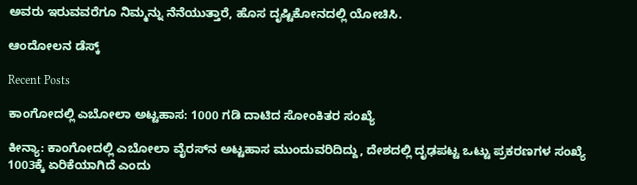ಅವರು ಇರುವವರೆಗೂ ನಿಮ್ಮನ್ನು ನೆನೆಯುತ್ತಾರೆ, ಹೊಸ ದೃಷ್ಟಿಕೋನದಲ್ಲಿ ಯೋಚಿಸಿ.

ಆಂದೋಲನ ಡೆಸ್ಕ್

Recent Posts

ಕಾಂಗೋದಲ್ಲಿ ಎಬೋಲಾ ಅಟ್ಟಹಾಸ: 1000 ಗಡಿ ದಾಟಿದ ಸೋಂಕಿತರ ಸಂಖ್ಯೆ

ಕೀನ್ಯಾ: ಕಾಂಗೋದಲ್ಲಿ ಎಬೋಲಾ ವೈರಸ್‌ನ ಅಟ್ಟಹಾಸ ಮುಂದುವರಿದಿದ್ದು, ದೇಶದಲ್ಲಿ ದೃಢಪಟ್ಟ ಒಟ್ಟು ಪ್ರಕರಣಗಳ ಸಂಖ್ಯೆ 1003ಕ್ಕೆ ಏರಿಕೆಯಾಗಿದೆ ಎಂದು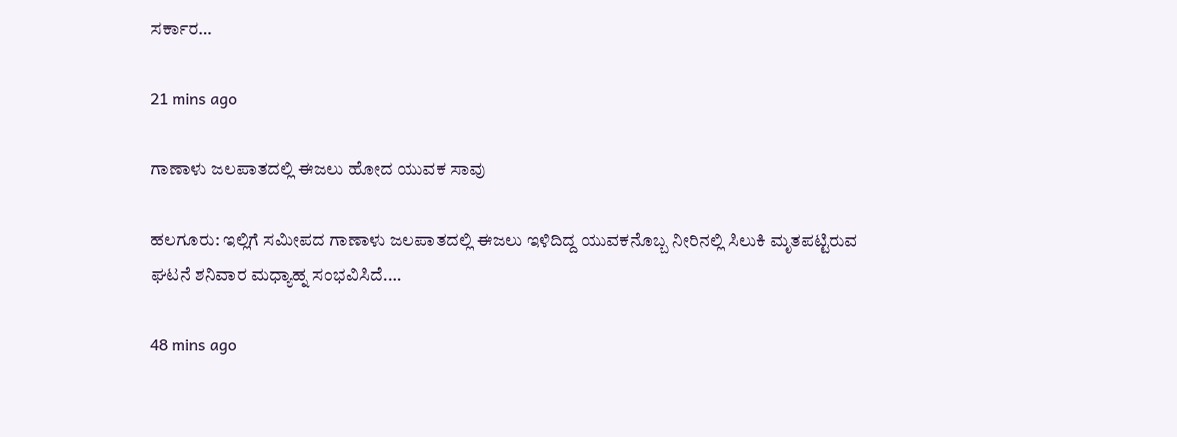ಸರ್ಕಾರ…

21 mins ago

ಗಾಣಾಳು ಜಲಪಾತದಲ್ಲಿ ಈಜಲು ಹೋದ ಯುವಕ ಸಾವು

ಹಲಗೂರು: ಇಲ್ಲಿಗೆ ಸಮೀಪದ ಗಾಣಾಳು ಜಲಪಾತದಲ್ಲಿ ಈಜಲು ಇಳಿದಿದ್ದ ಯುವಕನೊಬ್ಬ ನೀರಿನಲ್ಲಿ ಸಿಲುಕಿ ಮೃತಪಟ್ಟಿರುವ ಘಟನೆ ಶನಿವಾರ ಮಧ್ಯಾಹ್ನ ಸಂಭವಿಸಿದೆ.…

48 mins ago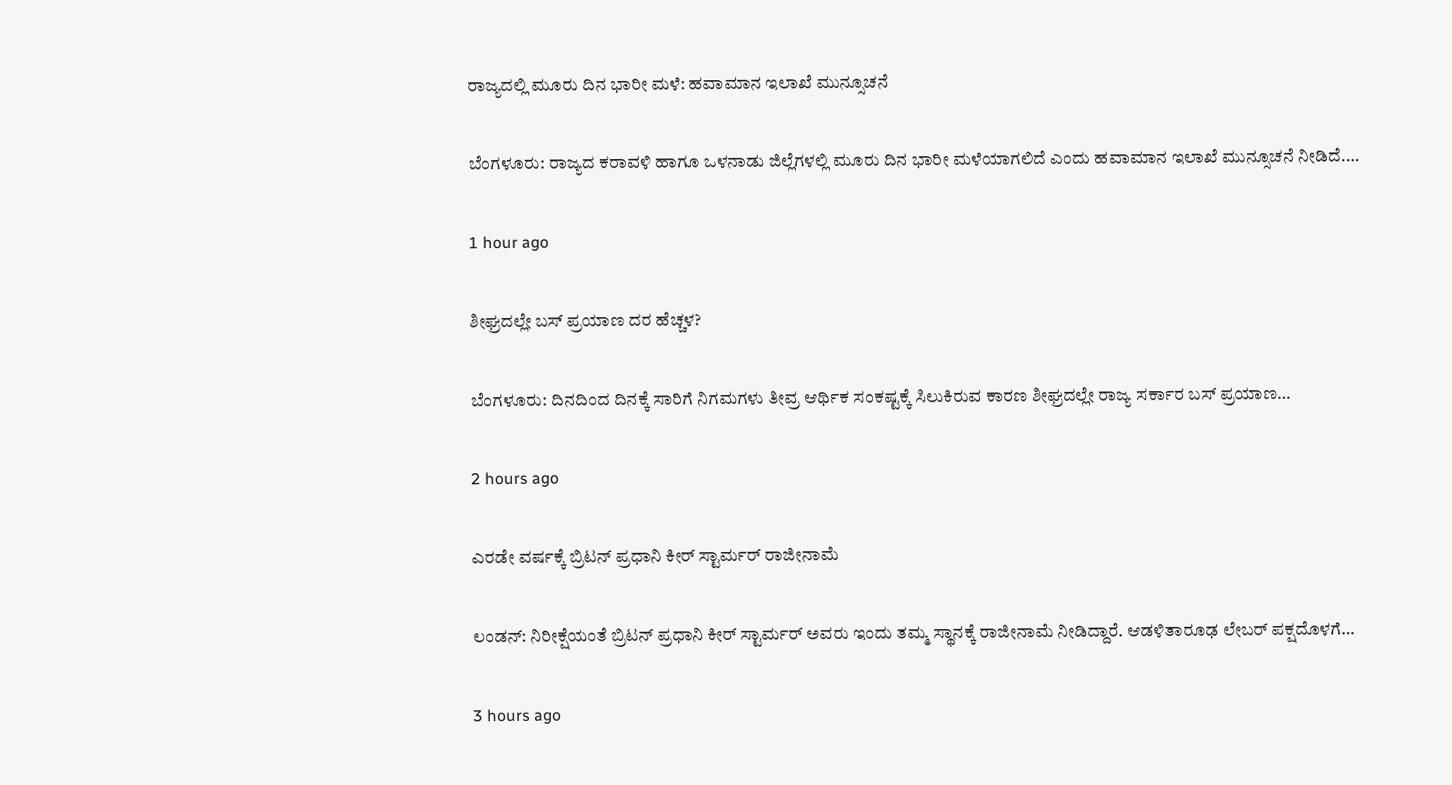ರಾಜ್ಯದಲ್ಲಿ ಮೂರು ದಿನ ಭಾರೀ ಮಳೆ: ಹವಾಮಾನ ಇಲಾಖೆ ಮುನ್ಸೂಚನೆ

ಬೆಂಗಳೂರು: ರಾಜ್ಯದ ಕರಾವಳಿ ಹಾಗೂ ಒಳನಾಡು ಜಿಲ್ಲೆಗಳಲ್ಲಿ ಮೂರು ದಿನ ಭಾರೀ ಮಳೆಯಾಗಲಿದೆ ಎಂದು ಹವಾಮಾನ ಇಲಾಖೆ ಮುನ್ಸೂಚನೆ ನೀಡಿದೆ.…

1 hour ago

ಶೀಘ್ರದಲ್ಲೇ ಬಸ್‌ ಪ್ರಯಾಣ ದರ ಹೆಚ್ಚಳ?

ಬೆಂಗಳೂರು: ದಿನದಿಂದ ದಿನಕ್ಕೆ ಸಾರಿಗೆ ನಿಗಮಗಳು ತೀವ್ರ ಆರ್ಥಿಕ ಸಂಕಷ್ಟಕ್ಕೆ ಸಿಲುಕಿರುವ ಕಾರಣ ಶೀಘ್ರದಲ್ಲೇ ರಾಜ್ಯ ಸರ್ಕಾರ ಬಸ್ ಪ್ರಯಾಣ…

2 hours ago

ಎರಡೇ ವರ್ಷಕ್ಕೆ ಬ್ರಿಟನ್‌ ಪ್ರಧಾನಿ ಕೀರ್‌ ಸ್ಟಾರ್ಮರ್‌ ರಾಜೀನಾಮೆ

ಲಂಡನ್: ನಿರೀಕ್ಷೆಯಂತೆ ಬ್ರಿಟನ್‌ ಪ್ರಧಾನಿ ಕೀರ್‌ ಸ್ಟಾರ್ಮರ್‌ ಅವರು ಇಂದು ತಮ್ಮ ಸ್ಥಾನಕ್ಕೆ ರಾಜೀನಾಮೆ ನೀಡಿದ್ದಾರೆ. ಆಡಳಿತಾರೂಢ ಲೇಬರ್‌ ಪಕ್ಷದೊಳಗೆ…

3 hours ago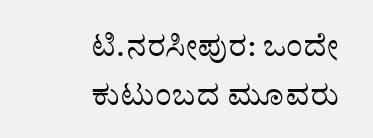ಟಿ.ನರಸೀಪುರ: ಒಂದೇ ಕುಟುಂಬದ ಮೂವರು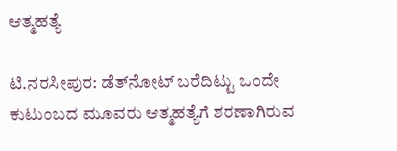ಆತ್ಮಹತ್ಯೆ

ಟಿ.ನರಸೀಪುರ: ಡೆತ್‌ನೋಟ್‌ ಬರೆದಿಟ್ಟು ಒಂದೇ ಕುಟುಂಬದ ಮೂವರು ಆತ್ಮಹತ್ಯೆಗೆ ಶರಣಾಗಿರುವ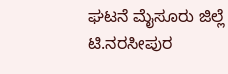ಘಟನೆ ಮೈಸೂರು ಜಿಲ್ಲೆ ಟಿ.ನರಸೀಪುರ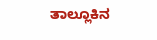ತಾಲ್ಲೂಕಿನ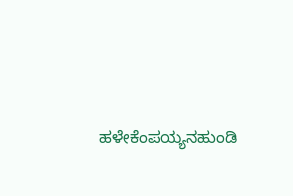ಹಳೇಕೆಂಪಯ್ಯನಹುಂಡಿ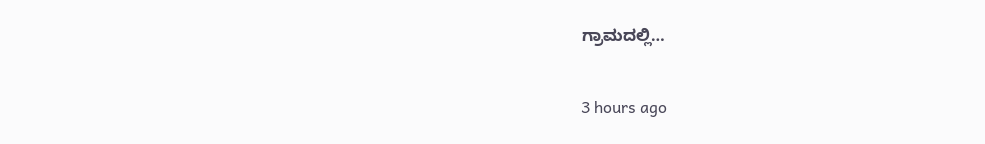ಗ್ರಾಮದಲ್ಲಿ…

3 hours ago